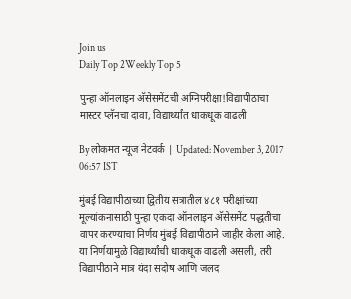Join us
Daily Top 2Weekly Top 5

पुन्हा ऑनलाइन अ‍ॅसेसमेंटची अग्निपरीक्षा!विद्यापीठाचा मास्टर प्लॅनचा दावा, विद्यार्थ्यांत धाकधूक वाढली

By लोकमत न्यूज नेटवर्क | Updated: November 3, 2017 06:57 IST

मुंबई विद्यापीठाच्या द्वितीय सत्रातील ४८१ परीक्षांच्या मूल्यांकनासाठी पुन्हा एकदा ऑनलाइन अ‍ॅसेसमेंट पद्धतीचा वापर करण्याचा निर्णय मुंबई विद्यापीठाने जाहीर केला आहे. या निर्णयामुळे विद्यार्थ्यांची धाकधूक वाढली असली, तरी विद्यापीठाने मात्र यंदा सदोष आणि जलद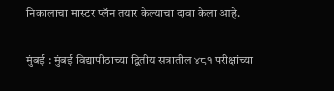निकालाचा मास्टर प्लॅन तयार केल्याचा दावा केला आहे.

मुंबई : मुंबई विद्यापीठाच्या द्वितीय सत्रातील ४८१ परीक्षांच्या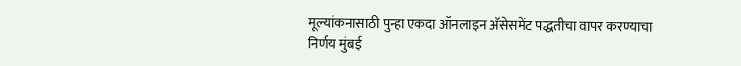मूल्यांकनासाठी पुन्हा एकदा ऑनलाइन अ‍ॅसेसमेंट पद्धतीचा वापर करण्याचा निर्णय मुंबई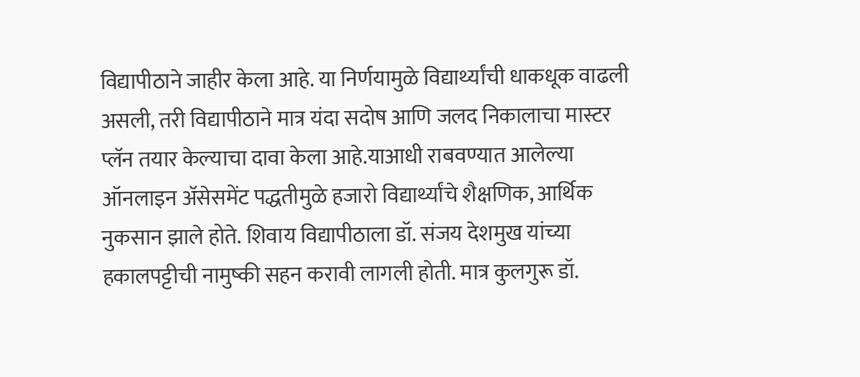विद्यापीठाने जाहीर केला आहे. या निर्णयामुळे विद्यार्थ्यांची धाकधूक वाढली असली, तरी विद्यापीठाने मात्र यंदा सदोष आणि जलद निकालाचा मास्टर प्लॅन तयार केल्याचा दावा केला आहे.याआधी राबवण्यात आलेल्या ऑनलाइन अ‍ॅसेसमेंट पद्धतीमुळे हजारो विद्यार्थ्यांचे शैक्षणिक, आर्थिक नुकसान झाले होते. शिवाय विद्यापीठाला डॉ. संजय देशमुख यांच्या हकालपट्टीची नामुष्की सहन करावी लागली होती. मात्र कुलगुरू डॉ.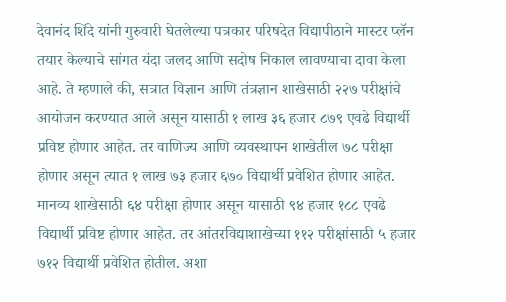देवानंद शिंदे यांनी गुरुवारी घेतलेल्या पत्रकार परिषदेत विद्यापीठाने मास्टर प्लॅन तयार केल्याचे सांगत यंदा जलद आणि सदोष निकाल लावण्याचा दावा केला आहे. ते म्हणाले की, सत्रात विज्ञान आणि तंत्रज्ञान शाखेसाठी २२७ परीक्षांचे आयोजन करण्यात आले असून यासाठी १ लाख ३६ हजार ८७९ एवढे विद्यार्थी प्रविष्ट होणार आहेत. तर वाणिज्य आणि व्यवस्थापन शाखेतील ७८ परीक्षा होणार असून त्यात १ लाख ७३ हजार ६७० विद्यार्थी प्रवेशित होणार आहेत. मानव्य शाखेसाठी ६४ परीक्षा होणार असून यासाठी ९४ हजार १८८ एवढे विद्यार्थी प्रविष्ट होणार आहेत. तर आंतरविद्याशाखेच्या ११२ परीक्षांसाठी ५ हजार ७१२ विद्यार्थी प्रवेशित होतील. अशा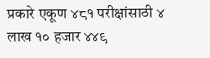प्रकारे एकूण ४८१ परीक्षांसाठी ४ लाख १० हजार ४४९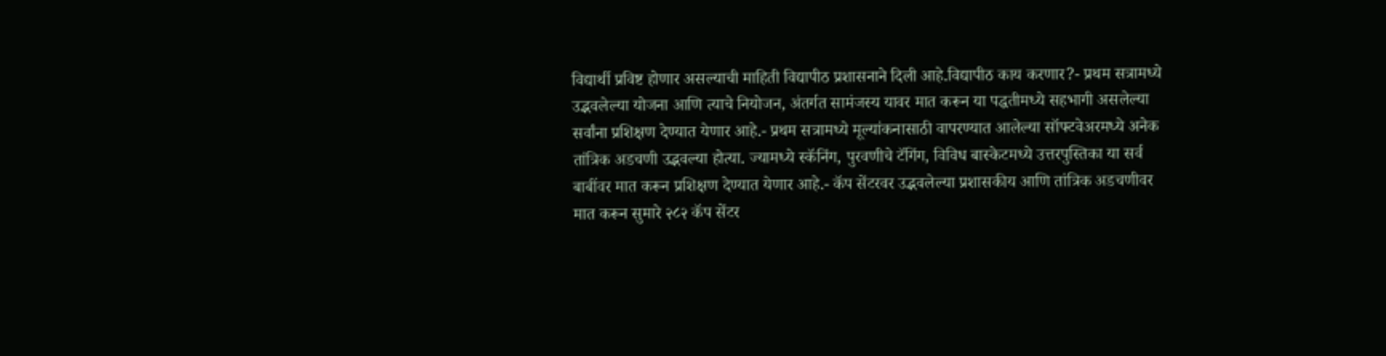विद्यार्थी प्रविष्ट होणार असल्याची माहिती विद्यापीठ प्रशासनाने दिली आहे.विद्यापीठ काय करणार?- प्रथम सत्रामध्ये उद्भवलेल्या योजना आणि त्याचे नियोजन, अंतर्गत सामंजस्य यावर मात करून या पद्धतीमध्ये सहभागी असलेल्या सर्वांना प्रशिक्षण देण्यात येणार आहे.- प्रथम सत्रामध्ये मूल्यांकनासाठी वापरण्यात आलेल्या सॉफ्टवेअरमध्ये अनेक तांत्रिक अडचणी उद्भवल्या होत्या. ज्यामध्ये स्कॅनिंग, पुरवणीचे टॅगिंग, विविध बास्केटमध्ये उत्तरपुस्तिका या सर्व बाबींवर मात करून प्रशिक्षण देण्यात येणार आहे.- कॅप सेंटरवर उद्भवलेल्या प्रशासकीय आणि तांत्रिक अडचणीवर मात करून सुमारे २८२ कॅप सेंटर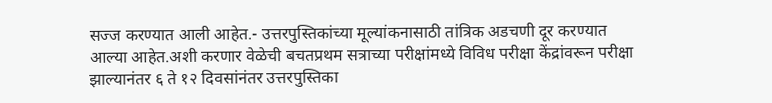सज्ज करण्यात आली आहेत.- उत्तरपुस्तिकांच्या मूल्यांकनासाठी तांत्रिक अडचणी दूर करण्यात आल्या आहेत.अशी करणार वेळेची बचतप्रथम सत्राच्या परीक्षांमध्ये विविध परीक्षा केंद्रांवरून परीक्षा झाल्यानंतर ६ ते १२ दिवसांनंतर उत्तरपुस्तिका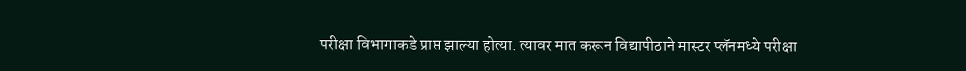परीक्षा विभागाकडे प्राप्त झाल्या होत्या. त्यावर मात करून विद्यापीठाने मास्टर प्लॅनमध्ये परीक्षा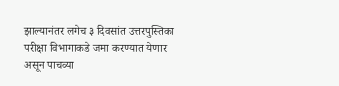झाल्यानंतर लगेच ३ दिवसांत उत्तरपुस्तिका परीक्षा विभागाकडे जमा करण्यात येणार असून पाचव्या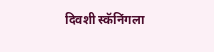दिवशी स्कॅनिंगला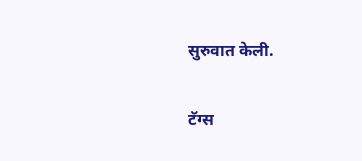सुरुवात केली.

टॅग्स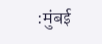:मुंबई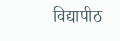विद्यापीठ